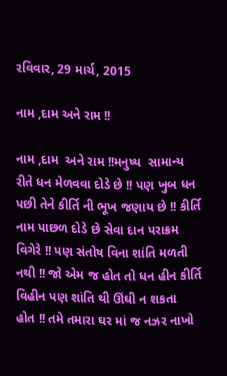રવિવાર, 29 માર્ચ, 2015

નામ ,દામ અને રામ !!

નામ ,દામ  અને રામ !!મનુષ્ય  સામાન્ય રીતે ધન મેળવવા દોડે છે !! પણ ખુબ ધન પછી તેને કીર્તિ ની ભૂખ જણાય છે !! કીર્તિ નામ પાછળ દોડે છે સેવા દાન પરાક્રમ વિગેરે !! પણ સંતોષ વિના શાંતિ મળતી નથી !! જો એમ જ હોત તો ધન હીન કીર્તિ વિહીન પણ શાંતિ થી ઊંઘી ન શકતા  હોત !! તમે તમારા ઘર માં જ નઝર નાખો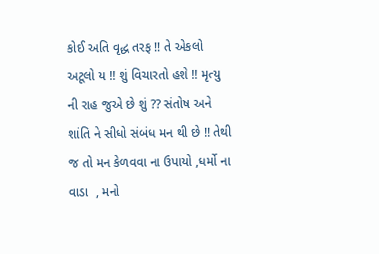કોઈ અતિ વૃદ્ધ તરફ !! તે એકલો અટૂલો ય !! શું વિચારતો હશે !! મૃત્યુ ની રાહ જુએ છે શું ?? સંતોષ અને શાંતિ ને સીધો સંબંધ મન થી છે !! તેથી જ તો મન કેળવવા ના ઉપાયો ,ધર્મો ના વાડા  , મનો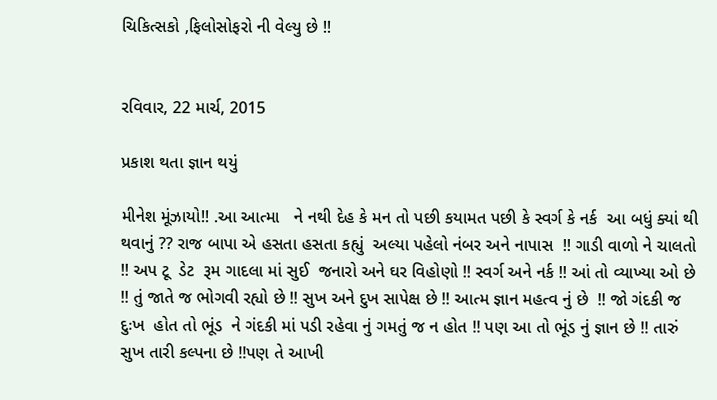ચિકિત્સકો ,ફિલોસોફરો ની વેલ્યુ છે !!


રવિવાર, 22 માર્ચ, 2015

પ્રકાશ થતા જ્ઞાન થયું

મીનેશ મૂંઝાયો!! .આ આત્મા   ને નથી દેહ કે મન તો પછી કયામત પછી કે સ્વર્ગ કે નર્ક  આ બધું ક્યાં થી થવાનું ?? રાજ બાપા એ હસતા હસતા કહ્યું  અલ્યા પહેલો નંબર અને નાપાસ  !! ગાડી વાળો ને ચાલતો !! અપ ટૂ  ડેટ  રૂમ ગાદલા માં સુઈ  જનારો અને ઘર વિહોણો !! સ્વર્ગ અને નર્ક !! આં તો વ્યાખ્યા ઓ છે !! તું જાતે જ ભોગવી રહ્યો છે !! સુખ અને દુખ સાપેક્ષ છે !! આત્મ જ્ઞાન મહત્વ નું છે  !! જો ગંદકી જ દુઃખ  હોત તો ભૂંડ  ને ગંદકી માં પડી રહેવા નું ગમતું જ ન હોત !! પણ આ તો ભૂંડ નું જ્ઞાન છે !! તારું સુખ તારી કલ્પના છે !!પણ તે આખી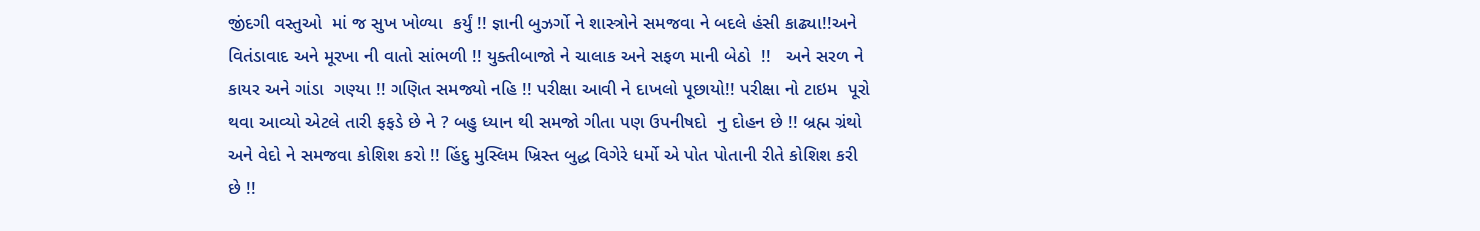જીંદગી વસ્તુઓ  માં જ સુખ ખોળ્યા  કર્યું !! જ્ઞાની બુઝર્ગો ને શાસ્ત્રોને સમજવા ને બદલે હંસી કાઢ્યા!!અને  વિતંડાવાદ અને મૂરખા ની વાતો સાંભળી !! યુક્તીબાજો ને ચાલાક અને સફળ માની બેઠો  !!   અને સરળ ને  કાયર અને ગાંડા  ગણ્યા !! ગણિત સમજ્યો નહિ !! પરીક્ષા આવી ને દાખલો પૂછાયો!! પરીક્ષા નો ટાઇમ  પૂરો થવા આવ્યો એટલે તારી ફફડે છે ને ? બહુ ધ્યાન થી સમજો ગીતા પણ ઉપનીષદો  નુ દોહન છે !! બ્રહ્મ ગ્રંથો  અને વેદો ને સમજવા કોશિશ કરો !! હિંદુ મુસ્લિમ ખ્રિસ્ત બુદ્ધ વિગેરે ધર્મો એ પોત પોતાની રીતે કોશિશ કરી છે !!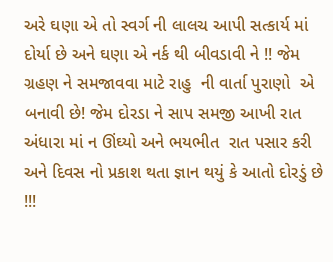અરે ઘણા એ તો સ્વર્ગ ની લાલચ આપી સત્કાર્ય માં દોર્યા છે અને ઘણા એ નર્ક થી બીવડાવી ને !! જેમ  ગ્રહણ ને સમજાવવા માટે રાહુ  ની વાર્તા પુરાણો  એ બનાવી છે! જેમ દોરડા ને સાપ સમજી આખી રાત અંધારા માં ન ઊંઘ્યો અને ભયભીત  રાત પસાર કરી  અને દિવસ નો પ્રકાશ થતા જ્ઞાન થયું કે આતો દોરડું છે !!!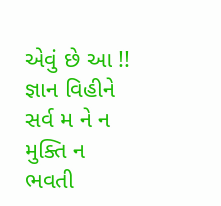એવું છે આ !! જ્ઞાન વિહીને  સર્વ મ ને ન  મુક્તિ ન ભવતી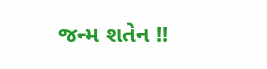જન્મ શતેન !!